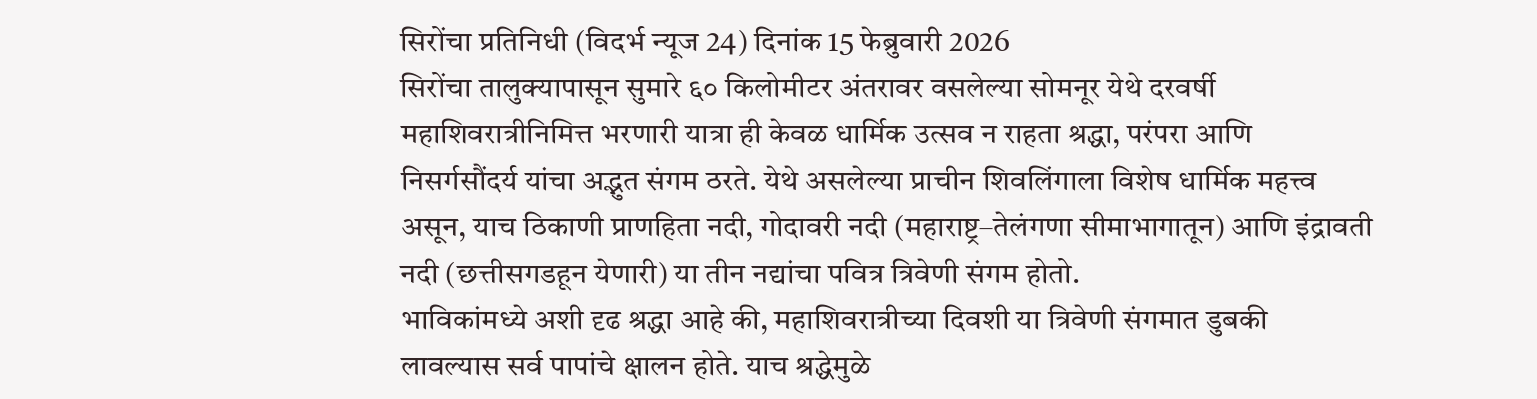सिरोंचा प्रतिनिधी (विदर्भ न्यूज 24) दिनांक 15 फेब्रुवारी 2026
सिरोंचा तालुक्यापासून सुमारे ६० किलोमीटर अंतरावर वसलेल्या सोमनूर येथे दरवर्षी महाशिवरात्रीनिमित्त भरणारी यात्रा ही केवळ धार्मिक उत्सव न राहता श्रद्धा, परंपरा आणि निसर्गसौंदर्य यांचा अद्भुत संगम ठरते. येथे असलेल्या प्राचीन शिवलिंगाला विशेष धार्मिक महत्त्व असून, याच ठिकाणी प्राणहिता नदी, गोदावरी नदी (महाराष्ट्र–तेलंगणा सीमाभागातून) आणि इंद्रावती नदी (छत्तीसगडहून येणारी) या तीन नद्यांचा पवित्र त्रिवेणी संगम होतो.
भाविकांमध्ये अशी दृढ श्रद्धा आहे की, महाशिवरात्रीच्या दिवशी या त्रिवेणी संगमात डुबकी लावल्यास सर्व पापांचे क्षालन होते. याच श्रद्धेमुळे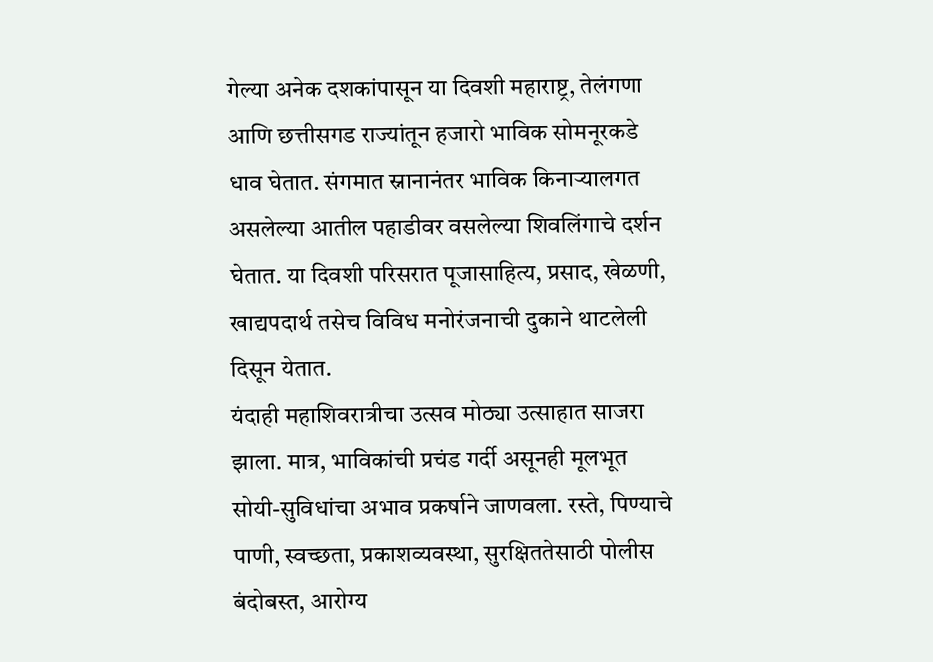गेल्या अनेक दशकांपासून या दिवशी महाराष्ट्र, तेलंगणा आणि छत्तीसगड राज्यांतून हजारो भाविक सोमनूरकडे धाव घेतात. संगमात स्नानानंतर भाविक किनाऱ्यालगत असलेल्या आतील पहाडीवर वसलेल्या शिवलिंगाचे दर्शन घेतात. या दिवशी परिसरात पूजासाहित्य, प्रसाद, खेळणी, खाद्यपदार्थ तसेच विविध मनोरंजनाची दुकाने थाटलेली दिसून येतात.
यंदाही महाशिवरात्रीचा उत्सव मोठ्या उत्साहात साजरा झाला. मात्र, भाविकांची प्रचंड गर्दी असूनही मूलभूत सोयी-सुविधांचा अभाव प्रकर्षाने जाणवला. रस्ते, पिण्याचे पाणी, स्वच्छता, प्रकाशव्यवस्था, सुरक्षिततेसाठी पोलीस बंदोबस्त, आरोग्य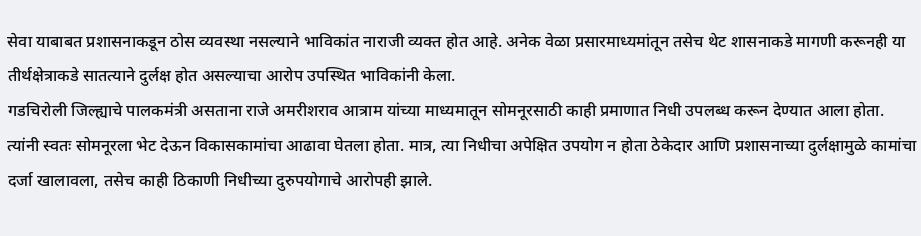सेवा याबाबत प्रशासनाकडून ठोस व्यवस्था नसल्याने भाविकांत नाराजी व्यक्त होत आहे. अनेक वेळा प्रसारमाध्यमांतून तसेच थेट शासनाकडे मागणी करूनही या तीर्थक्षेत्राकडे सातत्याने दुर्लक्ष होत असल्याचा आरोप उपस्थित भाविकांनी केला.
गडचिरोली जिल्ह्याचे पालकमंत्री असताना राजे अमरीशराव आत्राम यांच्या माध्यमातून सोमनूरसाठी काही प्रमाणात निधी उपलब्ध करून देण्यात आला होता. त्यांनी स्वतः सोमनूरला भेट देऊन विकासकामांचा आढावा घेतला होता. मात्र, त्या निधीचा अपेक्षित उपयोग न होता ठेकेदार आणि प्रशासनाच्या दुर्लक्षामुळे कामांचा दर्जा खालावला, तसेच काही ठिकाणी निधीच्या दुरुपयोगाचे आरोपही झाले.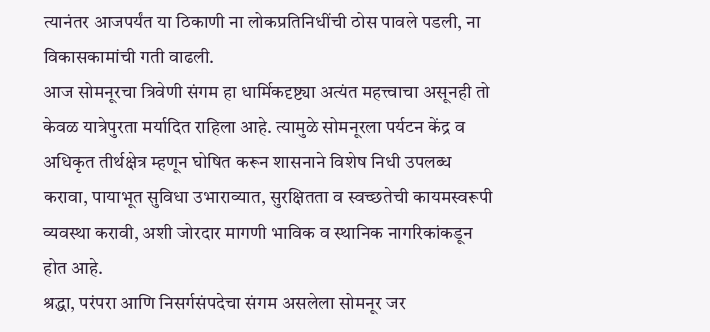त्यानंतर आजपर्यंत या ठिकाणी ना लोकप्रतिनिधींची ठोस पावले पडली, ना विकासकामांची गती वाढली.
आज सोमनूरचा त्रिवेणी संगम हा धार्मिकदृष्ट्या अत्यंत महत्त्वाचा असूनही तो केवळ यात्रेपुरता मर्यादित राहिला आहे. त्यामुळे सोमनूरला पर्यटन केंद्र व अधिकृत तीर्थक्षेत्र म्हणून घोषित करून शासनाने विशेष निधी उपलब्ध करावा, पायाभूत सुविधा उभाराव्यात, सुरक्षितता व स्वच्छतेची कायमस्वरूपी व्यवस्था करावी, अशी जोरदार मागणी भाविक व स्थानिक नागरिकांकडून होत आहे.
श्रद्धा, परंपरा आणि निसर्गसंपदेचा संगम असलेला सोमनूर जर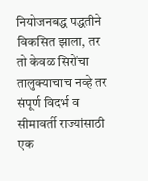नियोजनबद्ध पद्धतीने विकसित झाला, तर तो केवळ सिरोंचा तालुक्याचाच नव्हे तर संपूर्ण विदर्भ व सीमावर्ती राज्यांसाठी एक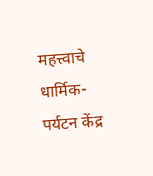महत्त्वाचे धार्मिक-पर्यटन केंद्र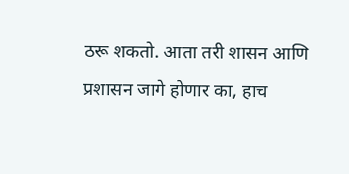ठरू शकतो. आता तरी शासन आणि प्रशासन जागे होणार का, हाच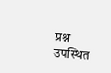प्रश्न उपस्थित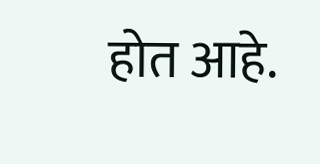होत आहे.